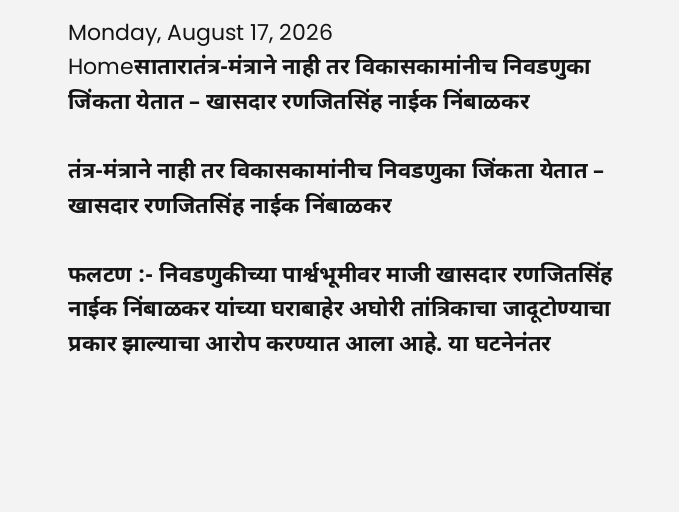Monday, August 17, 2026
Homeसातारातंत्र-मंत्राने नाही तर विकासकामांनीच निवडणुका जिंकता येतात – खासदार रणजितसिंह नाईक निंबाळकर

तंत्र-मंत्राने नाही तर विकासकामांनीच निवडणुका जिंकता येतात – खासदार रणजितसिंह नाईक निंबाळकर

फलटण :- निवडणुकीच्या पार्श्वभूमीवर माजी खासदार रणजितसिंह नाईक निंबाळकर यांच्या घराबाहेर अघोरी तांत्रिकाचा जादूटोण्याचा प्रकार झाल्याचा आरोप करण्यात आला आहे. या घटनेनंतर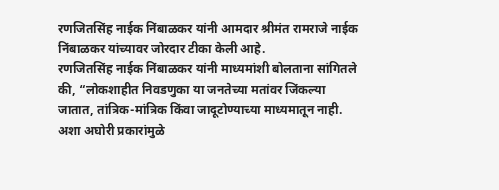रणजितसिंह नाईक निंबाळकर यांनी आमदार श्रीमंत रामराजे नाईक निंबाळकर यांच्यावर जोरदार टीका केली आहे.
रणजितसिंह नाईक निंबाळकर यांनी माध्यमांशी बोलताना सांगितले की, “लोकशाहीत निवडणुका या जनतेच्या मतांवर जिंकल्या जातात, तांत्रिक-मांत्रिक किंवा जादूटोण्याच्या माध्यमातून नाही. अशा अघोरी प्रकारांमुळे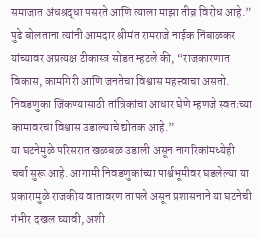समाजात अंधश्रद्धा पसरते आणि त्याला माझा तीव्र विरोध आहे.”
पुढे बोलताना त्यांनी आमदार श्रीमंत रामराजे नाईक निंबाळकर यांच्यावर अप्रत्यक्ष टीकास्त्र सोडत म्हटले की, “राजकारणात विकास, कामगिरी आणि जनतेचा विश्वास महत्त्वाचा असतो. निवडणुका जिंकण्यासाठी तांत्रिकांचा आधार घेणे म्हणजे स्वतःच्या कामावरचा विश्वास उडाल्याचे द्योतक आहे.”
या घटनेमुळे परिसरात खळबळ उडाली असून नागरिकांमध्येही चर्चा सुरू आहे. आगामी निवडणुकांच्या पार्श्वभूमीवर घडलेल्या या प्रकारामुळे राजकीय वातावरण तापले असून प्रशासनाने या घटनेची गंभीर दखल घ्यावी, अशी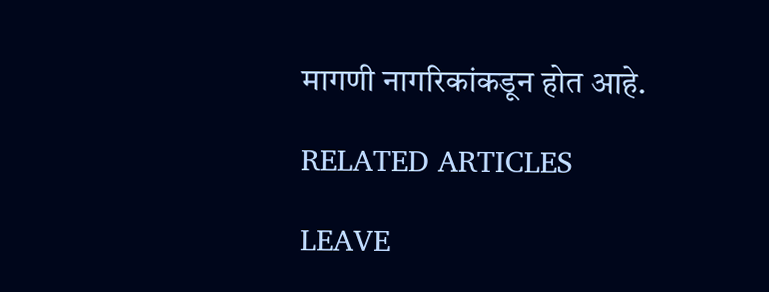मागणी नागरिकांकडून होत आहे.

RELATED ARTICLES

LEAVE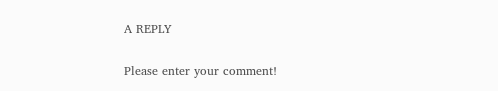A REPLY

Please enter your comment!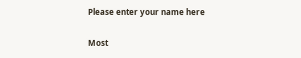Please enter your name here

Most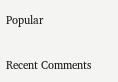Popular

Recent Comments